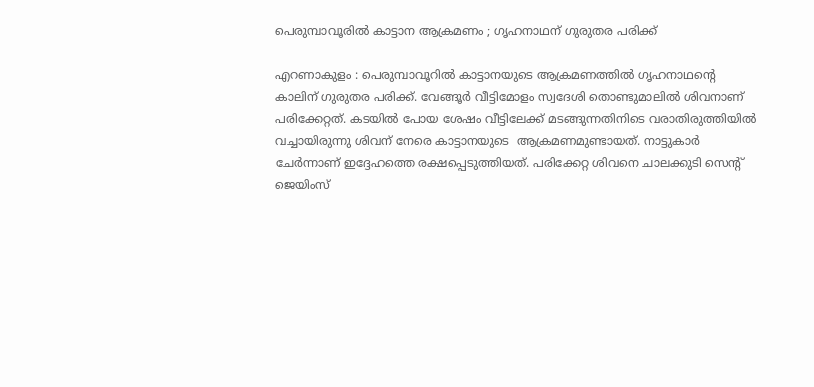പെരുമ്പാവൂരിൽ കാട്ടാന ആക്രമണം ; ഗൃഹനാഥന് ഗുരുതര പരിക്ക്

എറണാകുളം : പെരുമ്പാവൂറിൽ കാട്ടാനയുടെ ആക്രമണത്തിൽ ഗൃഹനാഥന്റെ കാലിന് ഗുരുതര പരിക്ക്. വേങ്ങൂർ വീട്ടിമോളം സ്വദേശി തൊണ്ടുമാലിൽ ശിവനാണ് പരിക്കേറ്റത്. കടയിൽ പോയ ശേഷം വീട്ടിലേക്ക് മടങ്ങുന്നതിനിടെ വരാതിരുത്തിയിൽ വച്ചായിരുന്നു ശിവന് നേരെ കാട്ടാനയുടെ  ആക്രമണമുണ്ടായത്. നാട്ടുകാർ ചേർന്നാണ് ഇദ്ദേഹത്തെ രക്ഷപ്പെടുത്തിയത്. പരിക്കേറ്റ ശിവനെ ചാലക്കുടി സെന്റ് ജെയിംസ്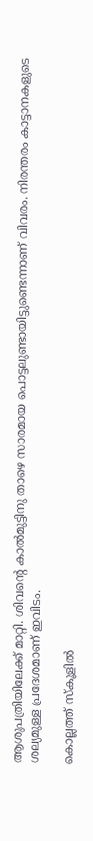ആശുപത്രിയിലേക്ക് മാറ്റി. ശിവന്റെ കാൽമുട്ടിനു താഴെ സാരമായ പൊട്ടലുണ്ടായിട്ടുണ്ടെന്നാണ് വിവരം. നിരന്തരം കാട്ടാനകളുടെ ശല്യമുള്ള പ്രദേശമാണ് ഇവിടം.

കൊല്ലത്ത് സ്കൂളിൽ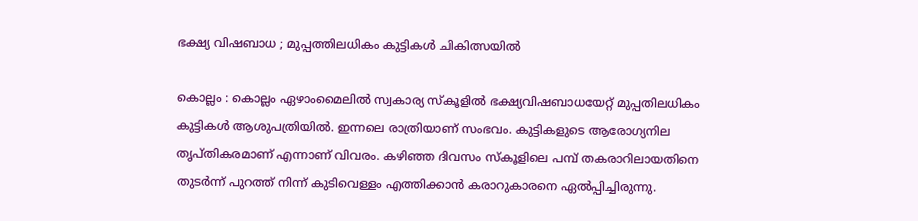ഭക്ഷ്യ വിഷബാധ ; മുപ്പത്തിലധികം കുട്ടികൾ ചികിത്സയിൽ

കൊല്ലം : കൊല്ലം ഏഴാംമൈലിൽ സ്വകാര്യ സ്കൂളിൽ ഭക്ഷ്യവിഷബാധയേറ്റ് മുപ്പതിലധികം കുട്ടികൾ ആശുപത്രിയിൽ. ഇന്നലെ രാത്രിയാണ് സംഭവം. കുട്ടികളുടെ ആരോഗ്യനില തൃപ്തികരമാണ് എന്നാണ് വിവരം. കഴിഞ്ഞ ദിവസം സ്കൂളിലെ പമ്പ് തകരാറിലായതിനെ തുടർന്ന് പുറത്ത് നിന്ന് കുടിവെള്ളം എത്തിക്കാൻ കരാറുകാരനെ ഏൽപ്പിച്ചിരുന്നു.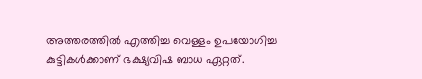അത്തരത്തിൽ എത്തിച്ച വെള്ളം ഉപയോഗിച്ച കുട്ടികൾക്കാണ് ഭക്ഷ്യവിഷ ബാധ ഏറ്റത്.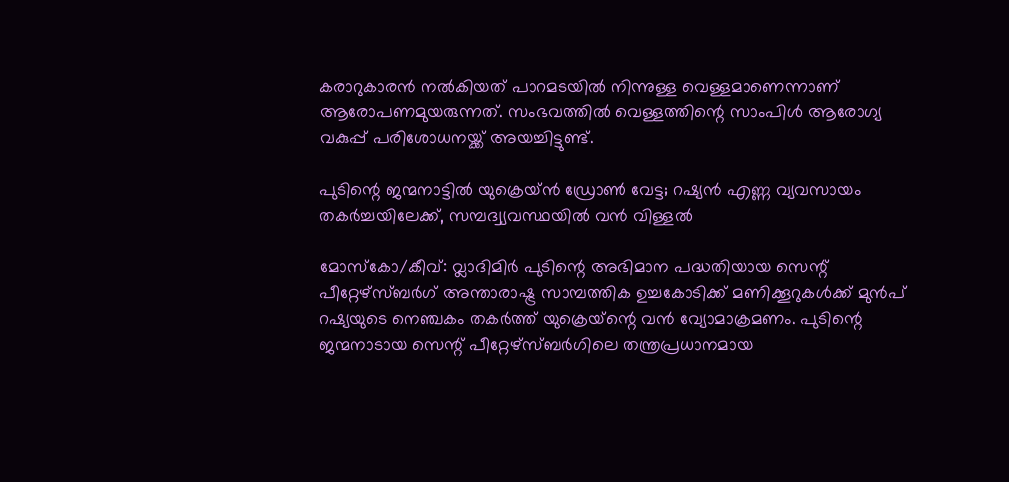കരാറുകാരൻ നൽകിയത് പാറമടയിൽ നിന്നുള്ള വെള്ളമാണെന്നാണ് ആരോപണമുയരുന്നത്. സംഭവത്തിൽ വെള്ളത്തിന്റെ സാംപിൾ ആരോഗ്യ വകുപ്പ് പരിശോധനയ്ക്ക് അയച്ചിട്ടുണ്ട്.

പുടിന്റെ ജന്മനാട്ടില്‍ യുക്രെയ്ന്‍ ഡ്രോണ്‍ വേട്ട; റഷ്യന്‍ എണ്ണ വ്യവസായം തകര്‍ച്ചയിലേക്ക്, സമ്പദ്വ്യവസ്ഥയില്‍ വന്‍ വിള്ളല്‍

മോസ്‌കോ/കീവ്: വ്ലാദിമിര്‍ പുടിന്റെ അഭിമാന പദ്ധതിയായ സെന്റ് പീറ്റേഴ്സ്ബര്‍ഗ് അന്താരാഷ്ട്ര സാമ്പത്തിക ഉച്ചകോടിക്ക് മണിക്കൂറുകള്‍ക്ക് മുന്‍പ് റഷ്യയുടെ നെഞ്ചകം തകര്‍ത്ത് യുക്രെയ്‌ന്റെ വന്‍ വ്യോമാക്രമണം. പുടിന്റെ ജന്മനാടായ സെന്റ് പീറ്റേഴ്സ്ബര്‍ഗിലെ തന്ത്രപ്രധാനമായ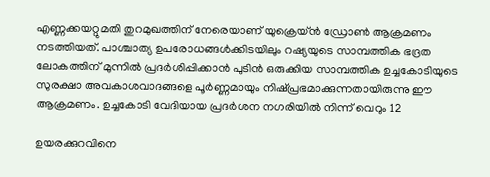എണ്ണക്കയറ്റുമതി തുറമുഖത്തിന് നേരെയാണ് യുക്രെയ്ന്‍ ഡ്രോണ്‍ ആക്രമണം നടത്തിയത്. പാശ്ചാത്യ ഉപരോധങ്ങള്‍ക്കിടയിലും റഷ്യയുടെ സാമ്പത്തിക ഭദ്രത ലോകത്തിന് മുന്നില്‍ പ്രദര്‍ശിപ്പിക്കാന്‍ പുടിന്‍ ഒരുക്കിയ സാമ്പത്തിക ഉച്ചകോടിയുടെ സുരക്ഷാ അവകാശവാദങ്ങളെ പൂര്‍ണ്ണമായും നിഷ്പ്രഭമാക്കുന്നതായിരുന്നു ഈ ആക്രമണം. ഉച്ചകോടി വേദിയായ പ്രദര്‍ശന നഗരിയില്‍ നിന്ന് വെറും 12

ഉയരക്കുറവിനെ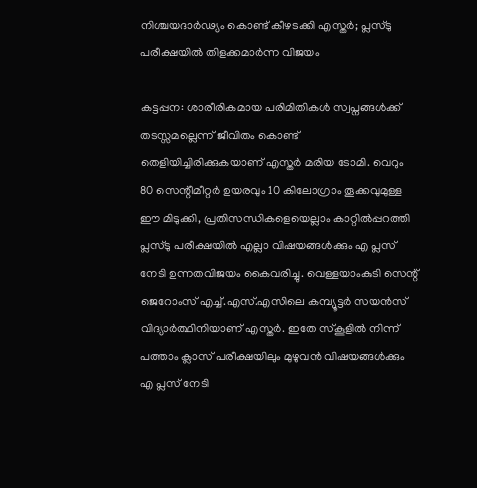നിശ്ചയദാര്‍ഢ്യം കൊണ്ട് കീഴടക്കി എസ്തര്‍; പ്ലസ്ടു പരീക്ഷയില്‍ തിളക്കമാര്‍ന്ന വിജയം

കട്ടപ്പന: ശാരീരികമായ പരിമിതികള്‍ സ്വപ്നങ്ങള്‍ക്ക് തടസ്സമല്ലെന്ന് ജീവിതം കൊണ്ട് തെളിയിച്ചിരിക്കുകയാണ് എസ്തര്‍ മരിയ ടോമി. വെറും 80 സെന്റീമീറ്റര്‍ ഉയരവും 10 കിലോഗ്രാം തൂക്കവുമുള്ള ഈ മിടുക്കി, പ്രതിസന്ധികളെയെല്ലാം കാറ്റില്‍പ്പറത്തി പ്ലസ്ടു പരീക്ഷയില്‍ എല്ലാ വിഷയങ്ങള്‍ക്കും എ പ്ലസ് നേടി ഉന്നതവിജയം കൈവരിച്ചു. വെള്ളയാംകുടി സെന്റ് ജെറോംസ് എച്ച്.എസ്.എസിലെ കമ്പ്യൂട്ടര്‍ സയന്‍സ് വിദ്യാര്‍ത്ഥിനിയാണ് എസ്തര്‍. ഇതേ സ്‌കൂളില്‍ നിന്ന് പത്താം ക്ലാസ് പരീക്ഷയിലും മുഴുവന്‍ വിഷയങ്ങള്‍ക്കും എ പ്ലസ് നേടി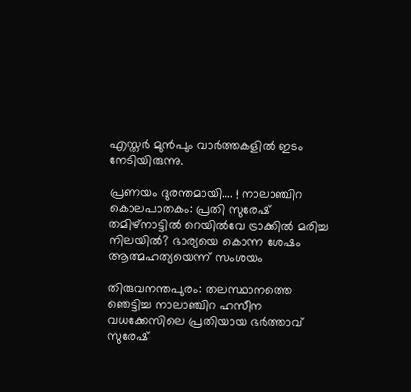എസ്തര്‍ മുന്‍പും വാര്‍ത്തകളില്‍ ഇടം നേടിയിരുന്നു.

പ്രണയം ദുരന്തമായി…. ! നാലാഞ്ചിറ കൊലപാതകം: പ്രതി സുരേഷ് തമിഴ്നാട്ടില്‍ റെയില്‍വേ ട്രാക്കില്‍ മരിച്ച നിലയില്‍? ഭാര്യയെ കൊന്ന ശേഷം ആത്മഹത്യയെന്ന് സംശയം

തിരുവനന്തപുരം: തലസ്ഥാനത്തെ ഞെട്ടിച്ച നാലാഞ്ചിറ ഹസീന വധക്കേസിലെ പ്രതിയായ ഭര്‍ത്താവ് സുരേഷ്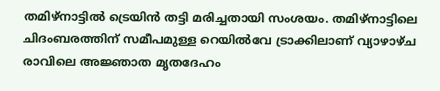തമിഴ്നാട്ടില്‍ ട്രെയിന്‍ തട്ടി മരിച്ചതായി സംശയം. തമിഴ്നാട്ടിലെ ചിദംബരത്തിന് സമീപമുള്ള റെയില്‍വേ ട്രാക്കിലാണ് വ്യാഴാഴ്ച രാവിലെ അജ്ഞാത മൃതദേഹം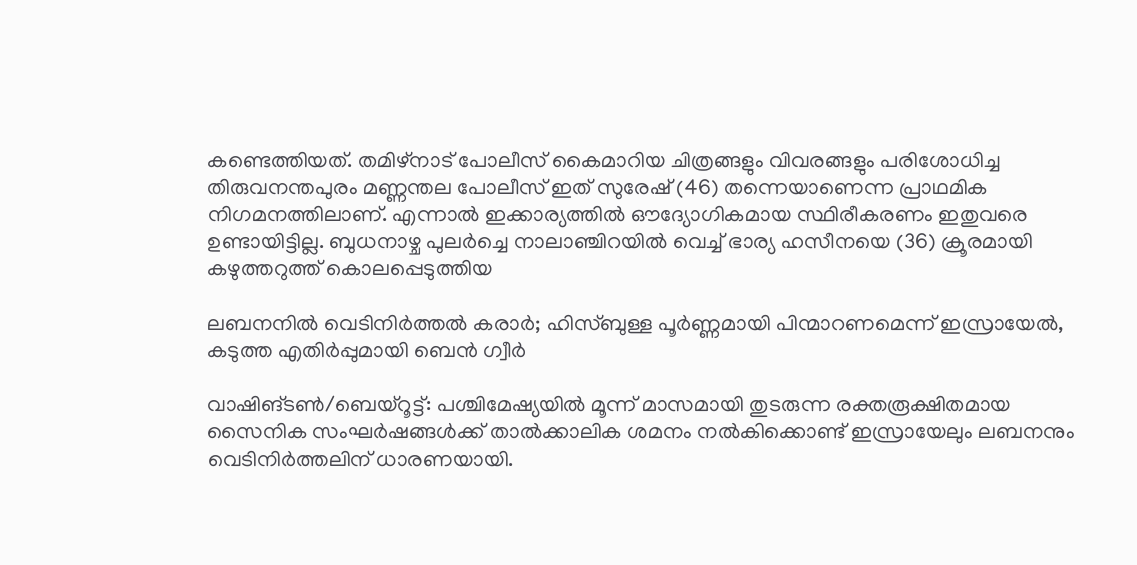കണ്ടെത്തിയത്. തമിഴ്നാട് പോലീസ് കൈമാറിയ ചിത്രങ്ങളും വിവരങ്ങളും പരിശോധിച്ച തിരുവനന്തപുരം മണ്ണന്തല പോലീസ് ഇത് സുരേഷ് (46) തന്നെയാണെന്ന പ്രാഥമിക നിഗമനത്തിലാണ്. എന്നാല്‍ ഇക്കാര്യത്തില്‍ ഔദ്യോഗികമായ സ്ഥിരീകരണം ഇതുവരെ ഉണ്ടായിട്ടില്ല. ബുധനാഴ്ച പുലര്‍ച്ചെ നാലാഞ്ചിറയില്‍ വെച്ച് ഭാര്യ ഹസീനയെ (36) ക്രൂരമായി കഴുത്തറുത്ത് കൊലപ്പെടുത്തിയ

ലബനനില്‍ വെടിനിര്‍ത്തല്‍ കരാര്‍; ഹിസ്ബുള്ള പൂര്‍ണ്ണമായി പിന്മാറണമെന്ന് ഇസ്രായേല്‍, കടുത്ത എതിര്‍പ്പുമായി ബെന്‍ ഗ്വീര്‍

വാഷിങ്ടണ്‍/ബെയ്‌റൂട്ട്: പശ്ചിമേഷ്യയില്‍ മൂന്ന് മാസമായി തുടരുന്ന രക്തരൂക്ഷിതമായ സൈനിക സംഘര്‍ഷങ്ങള്‍ക്ക് താല്‍ക്കാലിക ശമനം നല്‍കിക്കൊണ്ട് ഇസ്രായേലും ലബനനും വെടിനിര്‍ത്തലിന് ധാരണയായി.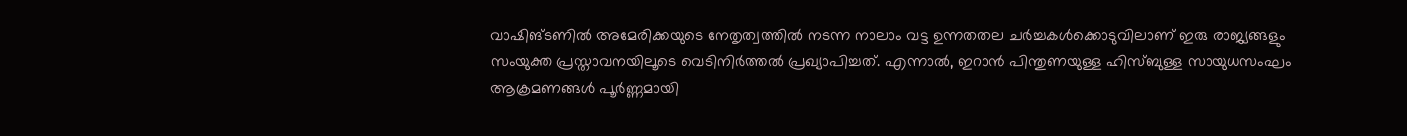വാഷിങ്ടണില്‍ അമേരിക്കയുടെ നേതൃത്വത്തില്‍ നടന്ന നാലാം വട്ട ഉന്നതതല ചര്‍ച്ചകള്‍ക്കൊടുവിലാണ് ഇരു രാജ്യങ്ങളും സംയുക്ത പ്രസ്താവനയിലൂടെ വെടിനിര്‍ത്തല്‍ പ്രഖ്യാപിച്ചത്. എന്നാല്‍, ഇറാന്‍ പിന്തുണയുള്ള ഹിസ്ബുള്ള സായുധസംഘം ആക്രമണങ്ങള്‍ പൂര്‍ണ്ണമായി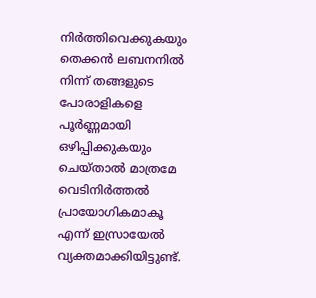നിര്‍ത്തിവെക്കുകയും തെക്കന്‍ ലബനനില്‍ നിന്ന് തങ്ങളുടെ പോരാളികളെ പൂര്‍ണ്ണമായി ഒഴിപ്പിക്കുകയും ചെയ്താല്‍ മാത്രമേ വെടിനിര്‍ത്തല്‍ പ്രായോഗികമാകൂ എന്ന് ഇസ്രായേല്‍ വ്യക്തമാക്കിയിട്ടുണ്ട്.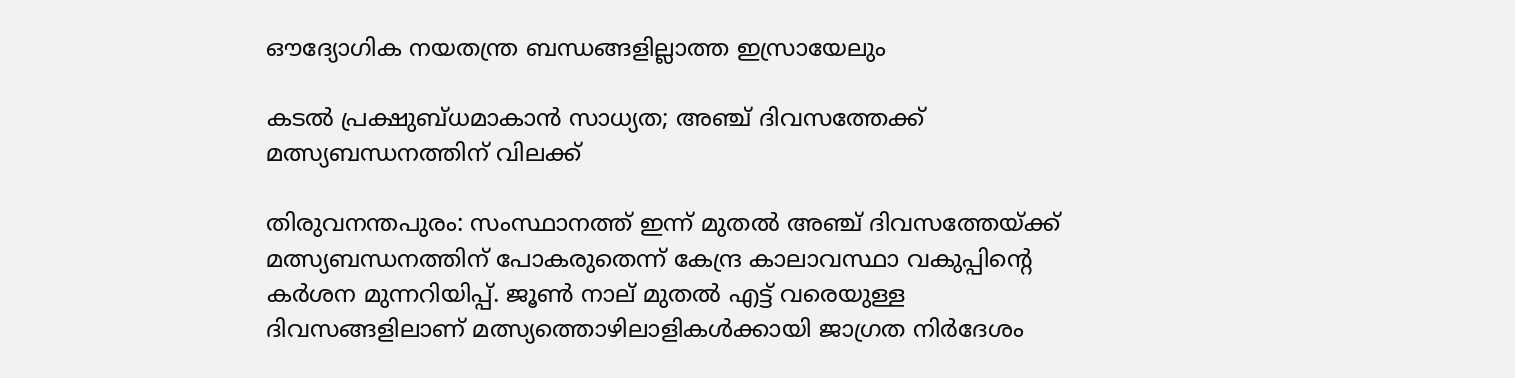ഔദ്യോഗിക നയതന്ത്ര ബന്ധങ്ങളില്ലാത്ത ഇസ്രായേലും

കടൽ പ്രക്ഷുബ്ധമാകാൻ സാധ്യത; അഞ്ച് ദിവസത്തേക്ക് മത്സ്യബന്ധനത്തിന് വിലക്ക്

തിരുവനന്തപുരം: സംസ്ഥാനത്ത് ഇന്ന് മുതൽ അഞ്ച് ദിവസത്തേയ്ക്ക് മത്സ്യബന്ധനത്തിന് പോകരുതെന്ന് കേന്ദ്ര കാലാവസ്ഥാ വകുപ്പിന്റെ കർശന മുന്നറിയിപ്പ്. ജൂൺ നാല് മുതൽ എട്ട് വരെയുള്ള ദിവസങ്ങളിലാണ് മത്സ്യത്തൊഴിലാളികൾക്കായി ജാഗ്രത നിർദേശം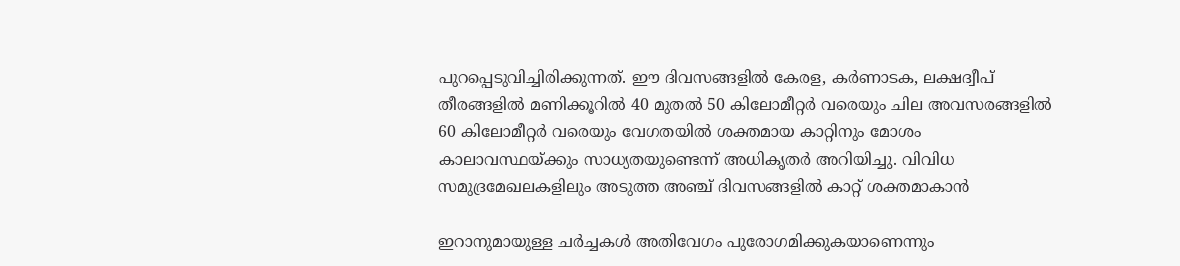പുറപ്പെടുവിച്ചിരിക്കുന്നത്. ഈ ദിവസങ്ങളിൽ കേരള, കർണാടക, ലക്ഷദ്വീപ് തീരങ്ങളിൽ മണിക്കൂറിൽ 40 മുതൽ 50 കിലോമീറ്റർ വരെയും ചില അവസരങ്ങളിൽ 60 കിലോമീറ്റർ വരെയും വേഗതയിൽ ശക്തമായ കാറ്റിനും മോശം കാലാവസ്ഥയ്ക്കും സാധ്യതയുണ്ടെന്ന് അധികൃതർ അറിയിച്ചു. വിവിധ സമുദ്രമേഖലകളിലും അടുത്ത അഞ്ച് ദിവസങ്ങളിൽ കാറ്റ് ശക്തമാകാൻ

ഇറാനുമായുള്ള ചര്‍ച്ചകള്‍ അതിവേഗം പുരോഗമിക്കുകയാണെന്നും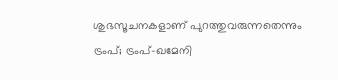ശുഭസൂചനകളാണ് പുറത്തുവരുന്നതെന്നും ട്രംപ്; ട്രംപ്-ഖമേനി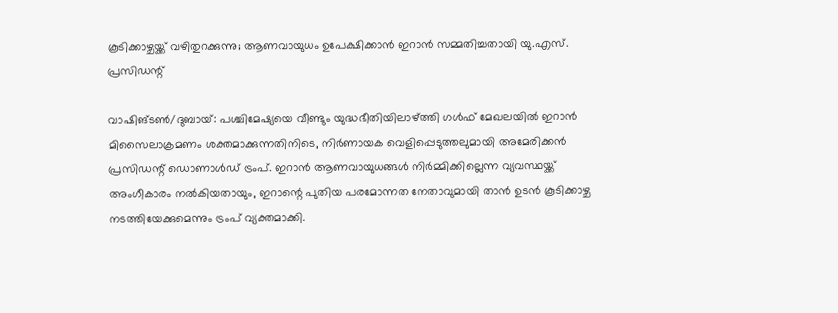കൂടിക്കാഴ്ചയ്ക്ക് വഴിതുറക്കുന്നു; ആണവായുധം ഉപേക്ഷിക്കാന്‍ ഇറാന്‍ സമ്മതിച്ചതായി യു.എസ്. പ്രസിഡന്റ്

വാഷിങ്ടണ്‍/ദുബായ്: പശ്ചിമേഷ്യയെ വീണ്ടും യുദ്ധഭീതിയിലാഴ്ത്തി ഗള്‍ഫ് മേഖലയില്‍ ഇറാന്‍ മിസൈലാക്രമണം ശക്തമാക്കുന്നതിനിടെ, നിര്‍ണായക വെളിപ്പെടുത്തലുമായി അമേരിക്കന്‍ പ്രസിഡന്റ് ഡൊണാള്‍ഡ് ട്രംപ്. ഇറാന്‍ ആണവായുധങ്ങള്‍ നിര്‍മ്മിക്കില്ലെന്ന വ്യവസ്ഥയ്ക്ക് അംഗീകാരം നല്‍കിയതായും, ഇറാന്റെ പുതിയ പരമോന്നത നേതാവുമായി താന്‍ ഉടന്‍ കൂടിക്കാഴ്ച നടത്തിയേക്കുമെന്നും ട്രംപ് വ്യക്തമാക്കി.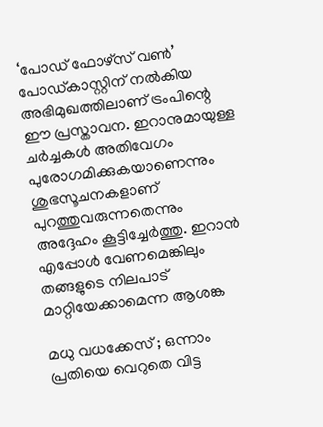‘പോഡ് ഫോഴ്‌സ് വണ്‍’ പോഡ്കാസ്റ്റിന് നല്‍കിയ അഭിമുഖത്തിലാണ് ട്രംപിന്റെ ഈ പ്രസ്താവന. ഇറാനുമായുള്ള ചര്‍ച്ചകള്‍ അതിവേഗം പുരോഗമിക്കുകയാണെന്നും ശുഭസൂചനകളാണ് പുറത്തുവരുന്നതെന്നും അദ്ദേഹം കൂട്ടിച്ചേര്‍ത്തു. ഇറാന്‍ എപ്പോള്‍ വേണമെങ്കിലും തങ്ങളുടെ നിലപാട് മാറ്റിയേക്കാമെന്ന ആശങ്ക

മധു വധക്കേസ് ; ഒന്നാം പ്രതിയെ വെറുതെ വിട്ട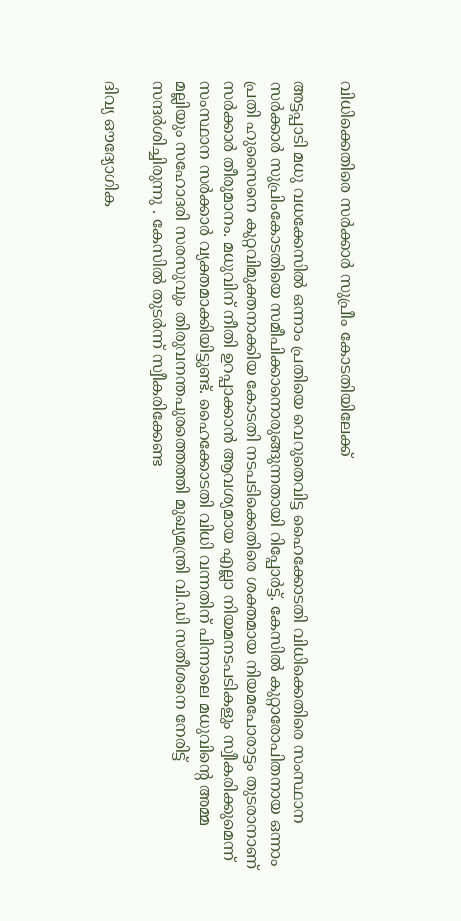വിധിക്കെതിരെ സർക്കാർ സുപ്രീം കോടതിയിലേക്ക്

അട്ടപ്പാടി മധു വധക്കേസിൽ ഒന്നാം പ്രതിയെ വെറുതെവിട്ട ഹൈക്കോടതി വിധിക്കെതിരെ സംസ്ഥാന സർക്കാർ സുപ്രിംകോടതിയെ സമീപിക്കാനൊരുങ്ങുന്നതായി റിപ്പോർട്ട്‌. കേസിൽ കുറ്റാരോപിതനായ ഒന്നാം പ്രതി ഹുസൈനെ കുറ്റവിമുക്തനാക്കിയ കോടതി നടപടിക്കെതിരെ ശക്തമായ നിയമപോരാട്ടം തുടരാനാണ് സർക്കാർ തീരുമാനം. മധുവിന് നീതി ഉറപ്പാക്കാൻ ആവശ്യമായ എല്ലാ നിയമനടപടികളും സ്വീകരിക്കുമെന്ന് സംസ്ഥാന സർക്കാർ വ്യക്തമാക്കിയിട്ടുണ്ട്. ഹൈക്കോടതി വിധി വന്നതിന് പിന്നാലെ മധുവിന്റെ അമ്മ മല്ലിയും സഹോദരി സരസുവും തിരുവനന്തപുരത്തെത്തി മുഖ്യമന്ത്രി വി.ഡി സതീശനെ നേരിട്ട് സന്ദർശിച്ചിരുന്നു . കേസിൽ തുടർന്ന് സ്വീകരിക്കേണ്ട

ദിവ്യ ഔദ്യോഗിക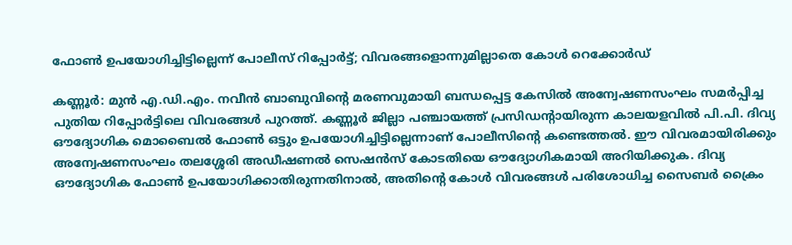ഫോണ്‍ ഉപയോഗിച്ചിട്ടില്ലെന്ന് പോലീസ് റിപ്പോര്‍ട്ട്; വിവരങ്ങളൊന്നുമില്ലാതെ കോള്‍ റെക്കോര്‍ഡ്

കണ്ണൂര്‍: മുന്‍ എ.ഡി.എം. നവീന്‍ ബാബുവിന്റെ മരണവുമായി ബന്ധപ്പെട്ട കേസില്‍ അന്വേഷണസംഘം സമര്‍പ്പിച്ച പുതിയ റിപ്പോര്‍ട്ടിലെ വിവരങ്ങള്‍ പുറത്ത്. കണ്ണൂര്‍ ജില്ലാ പഞ്ചായത്ത് പ്രസിഡന്റായിരുന്ന കാലയളവില്‍ പി.പി. ദിവ്യ ഔദ്യോഗിക മൊബൈല്‍ ഫോണ്‍ ഒട്ടും ഉപയോഗിച്ചിട്ടില്ലെന്നാണ് പോലീസിന്റെ കണ്ടെത്തല്‍. ഈ വിവരമായിരിക്കും അന്വേഷണസംഘം തലശ്ശേരി അഡീഷണല്‍ സെഷന്‍സ് കോടതിയെ ഔദ്യോഗികമായി അറിയിക്കുക. ദിവ്യ ഔദ്യോഗിക ഫോണ്‍ ഉപയോഗിക്കാതിരുന്നതിനാല്‍, അതിന്റെ കോള്‍ വിവരങ്ങള്‍ പരിശോധിച്ച സൈബര്‍ ക്രൈം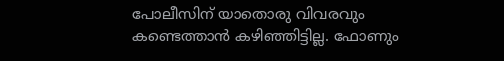പോലീസിന് യാതൊരു വിവരവും കണ്ടെത്താന്‍ കഴിഞ്ഞിട്ടില്ല. ഫോണും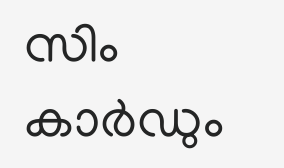സിം കാര്‍ഡും